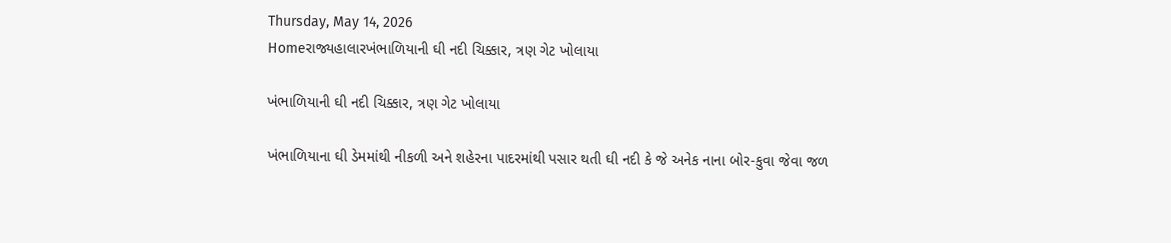Thursday, May 14, 2026
Homeરાજ્યહાલારખંભાળિયાની ઘી નદી ચિક્કાર, ત્રણ ગેટ ખોલાયા

ખંભાળિયાની ઘી નદી ચિક્કાર, ત્રણ ગેટ ખોલાયા

ખંભાળિયાના ઘી ડેમમાંથી નીકળી અને શહેરના પાદરમાંથી પસાર થતી ઘી નદી કે જે અનેક નાના બોર-કુવા જેવા જળ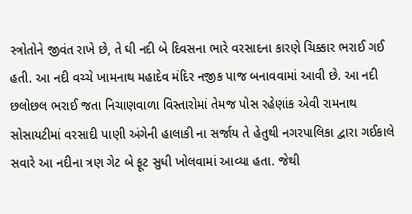સ્ત્રોતોને જીવંત રાખે છે, તે ઘી નદી બે દિવસના ભારે વરસાદના કારણે ચિક્કાર ભરાઈ ગઈ હતી. આ નદી વચ્ચે ખામનાથ મહાદેવ મંદિર નજીક પાજ બનાવવામાં આવી છે. આ નદી છલોછલ ભરાઈ જતા નિચાણવાળા વિસ્તારોમાં તેમજ પોસ રહેણાંક એવી રામનાથ સોસાયટીમાં વરસાદી પાણી અંગેની હાલાકી ના સર્જાય તે હેતુથી નગરપાલિકા દ્વારા ગઈકાલે સવારે આ નદીના ત્રણ ગેટ બે ફૂટ સુધી ખોલવામાં આવ્યા હતા. જેથી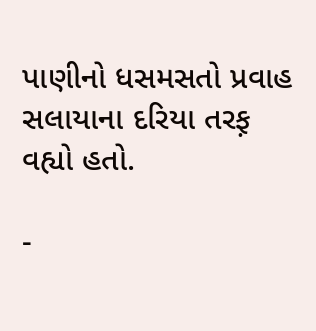પાણીનો ધસમસતો પ્રવાહ સલાયાના દરિયા તરફ઼ વહ્યો હતો.

-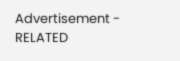Advertisement -
RELATED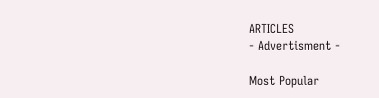ARTICLES
- Advertisment -

Most Popular